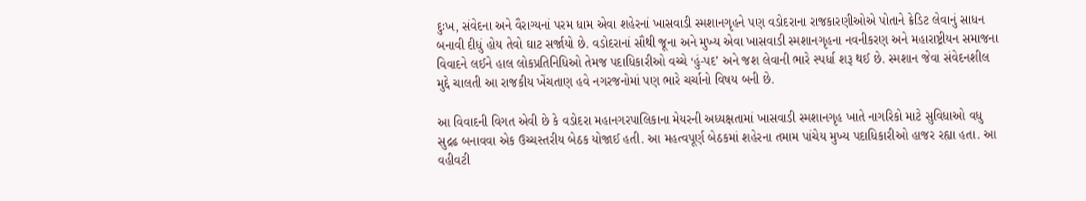દુઃખ, સંવેદના અને વૈરાગ્યનાં પરમ ધામ એવા શહેરનાં ખાસવાડી સ્મશાનગૃહને પણ વડોદરાના રાજકારણીઓએ પોતાને ક્રેડિટ લેવાનું સાધન બનાવી દીધું હોય તેવો ઘાટ સર્જાયો છે. વડોદરાનાં સૌથી જૂના અને મુખ્ય એવા ખાસવાડી સ્મશાનગૃહના નવનીકરણ અને મહારાષ્ટ્રીયન સમાજના વિવાદને લઈને હાલ લોકપ્રતિનિધિઓ તેમજ પદાધિકારીઓ વચ્ચે ‘હું-પદ’ અને જશ લેવાની ભારે સ્પર્ધા શરૂ થઈ છે. સ્મશાન જેવા સંવેદનશીલ મુદ્દે ચાલતી આ રાજકીય ખેંચતાણ હવે નગરજનોમાં પણ ભારે ચર્ચાનો વિષય બની છે.

આ વિવાદની વિગત એવી છે કે વડોદરા મહાનગરપાલિકાના મેયરની અધ્યક્ષતામાં ખાસવાડી સ્મશાનગૃહ ખાતે નાગરિકો માટે સુવિધાઓ વધુ સુદ્રઢ બનાવવા એક ઉચ્ચસ્તરીય બેઠક યોજાઈ હતી. આ મહત્વપૂર્ણ બેઠકમાં શહેરના તમામ પાંચેય મુખ્ય પદાધિકારીઓ હાજર રહ્યા હતા. આ વહીવટી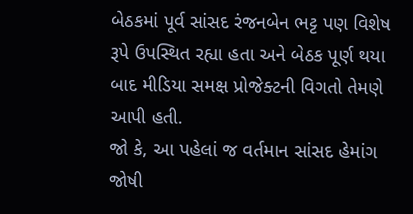બેઠકમાં પૂર્વ સાંસદ રંજનબેન ભટ્ટ પણ વિશેષ રૂપે ઉપસ્થિત રહ્યા હતા અને બેઠક પૂર્ણ થયા બાદ મીડિયા સમક્ષ પ્રોજેક્ટની વિગતો તેમણે આપી હતી.
જો કે, આ પહેલાં જ વર્તમાન સાંસદ હેમાંગ જોષી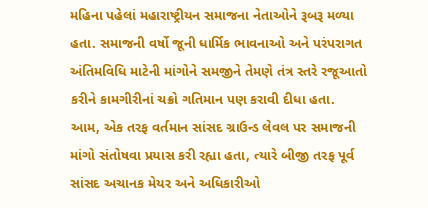મહિના પહેલાં મહારાષ્ટ્રીયન સમાજના નેતાઓને રૂબરૂ મળ્યા હતા. સમાજની વર્ષો જૂની ધાર્મિક ભાવનાઓ અને પરંપરાગત અંતિમવિધિ માટેની માંગોને સમજીને તેમણે તંત્ર સ્તરે રજૂઆતો કરીને કામગીરીનાં ચક્રો ગતિમાન પણ કરાવી દીધા હતા. આમ, એક તરફ વર્તમાન સાંસદ ગ્રાઉન્ડ લેવલ પર સમાજની માંગો સંતોષવા પ્રયાસ કરી રહ્યા હતા, ત્યારે બીજી તરફ પૂર્વ સાંસદ અચાનક મેયર અને અધિકારીઓ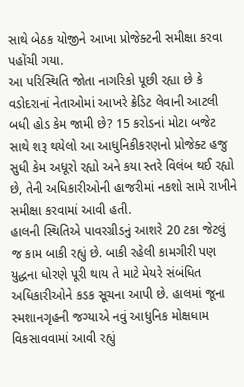સાથે બેઠક યોજીને આખા પ્રોજેક્ટની સમીક્ષા કરવા પહોંચી ગયા.
આ પરિસ્થિતિ જોતા નાગરિકો પૂછી રહ્યા છે કે વડોદરાનાં નેતાઓમાં આખરે ક્રેડિટ લેવાની આટલી બધી હોડ કેમ જામી છે? 15 કરોડનાં મોટા બજેટ સાથે શરૂ થયેલો આ આધુનિકીકરણનો પ્રોજેક્ટ હજુ સુધી કેમ અધૂરો રહ્યો અને કયા સ્તરે વિલંબ થઈ રહ્યો છે, તેની અધિકારીઓની હાજરીમાં નકશો સામે રાખીને સમીક્ષા કરવામાં આવી હતી.
હાલની સ્થિતિએ પાવરગ્રીડનું આશરે 20 ટકા જેટલું જ કામ બાકી રહ્યું છે. બાકી રહેલી કામગીરી પણ યુદ્ધના ધોરણે પૂરી થાય તે માટે મેયરે સંબંધિત અધિકારીઓને કડક સૂચના આપી છે. હાલમાં જૂના સ્મશાનગૃહની જગ્યાએ નવું આધુનિક મોક્ષધામ વિકસાવવામાં આવી રહ્યું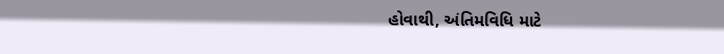હોવાથી, અંતિમવિધિ માટે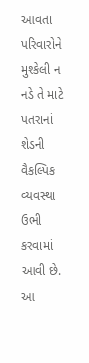આવતા પરિવારોને મુશ્કેલી ન નડે તે માટે પતરાનાં શેડની વૈકલ્પિક વ્યવસ્થા ઉભી કરવામાં આવી છે. આ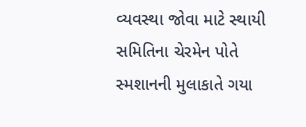વ્યવસ્થા જોવા માટે સ્થાયી સમિતિના ચેરમેન પોતે સ્મશાનની મુલાકાતે ગયા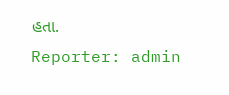હતા.
Reporter: admin